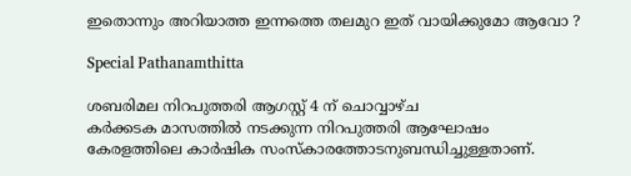ഇതൊന്നും അറിയാത്ത ഇന്നത്തെ തലമുറ ഇത് വായിക്കുമോ ആവോ ?

Special Pathanamthitta

ശബരിമല നിറപുത്തരി ആഗസ്റ്റ് 4 ന് ചൊവ്വാഴ്ച
കർക്കടക മാസത്തിൽ നടക്കുന്ന നിറപുത്തരി ആഘോഷം കേരളത്തിലെ കാർഷിക സംസ്കാരത്തോടനുബന്ധിച്ചുള്ളതാണ്.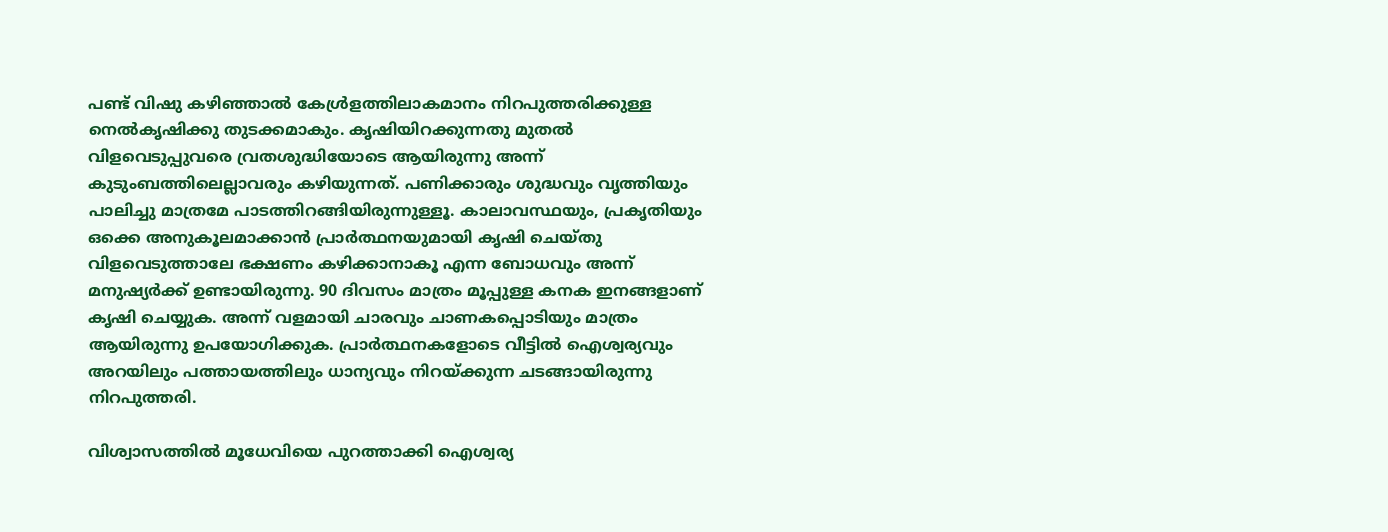പണ്ട് വിഷു കഴിഞ്ഞാൽ കേൾ്രളത്തിലാകമാനം നിറപുത്തരിക്കുള്ള നെൽകൃഷിക്കു തുടക്കമാകും. കൃഷിയിറക്കുന്നതു മുതൽ വിളവെടുപ്പുവരെ വ്രതശുദ്ധിയോടെ ആയിരുന്നു അന്ന് കുടുംബത്തിലെല്ലാവരും കഴിയുന്നത്. പണിക്കാരും ശുദ്ധവും വൃത്തിയും പാലിച്ചു മാത്രമേ പാടത്തിറങ്ങിയിരുന്നുള്ളൂ. കാലാവസ്ഥയും, പ്രകൃതിയും ഒക്കെ അനുകൂലമാക്കാൻ പ്രാർത്ഥനയുമായി കൃഷി ചെയ്തു വിളവെടുത്താലേ ഭക്ഷണം കഴിക്കാനാകൂ എന്ന ബോധവും അന്ന് മനുഷ്യർക്ക് ഉണ്ടായിരുന്നു. 90 ദിവസം മാത്രം മൂപ്പുള്ള കനക ഇനങ്ങളാണ് കൃഷി ചെയ്യുക. അന്ന് വളമായി ചാരവും ചാണകപ്പൊടിയും മാത്രം ആയിരുന്നു ഉപയോഗിക്കുക. പ്രാർത്ഥനകളോടെ വീട്ടിൽ ഐശ്വര്യവും അറയിലും പത്തായത്തിലും ധാന്യവും നിറയ്‌ക്കുന്ന ചടങ്ങായിരുന്നു നിറപുത്തരി.

വിശ്വാസത്തിൽ മൂധേവിയെ പുറത്താക്കി ഐശ്വര്യ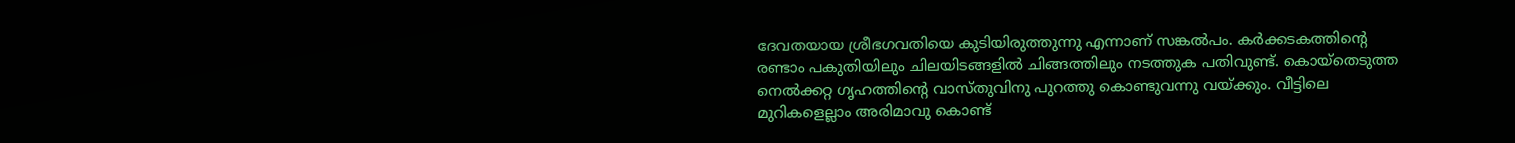ദേവതയായ ശ്രീഭഗവതിയെ കുടിയിരുത്തുന്നു എന്നാണ് സങ്കൽപം. കർക്കടകത്തിന്റെ രണ്ടാം പകുതിയിലും ചിലയിടങ്ങളിൽ ചിങ്ങത്തിലും നടത്തുക പതിവുണ്ട്. കൊയ്‌തെടുത്ത നെൽക്കറ്റ ഗൃഹത്തിന്റെ വാസ്‌തുവിനു പുറത്തു കൊണ്ടുവന്നു വയ്‌ക്കും. വീട്ടിലെ മുറികളെല്ലാം അരിമാവു കൊണ്ട്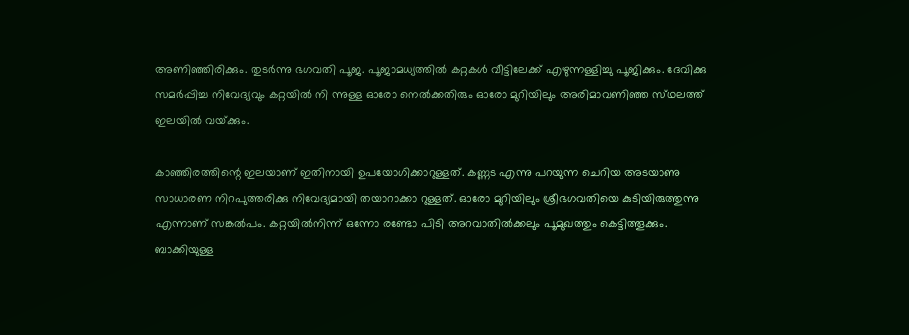അണിഞ്ഞിരിക്കും. തുടർന്നു ഭഗവതി പൂജ. പൂജാമധ്യത്തിൽ കറ്റകൾ വീട്ടിലേക്ക് എഴുന്നള്ളിച്ചു പൂജിക്കും. ദേവിക്കു സമർപ്പിച്ച നിവേദ്യവും കറ്റയിൽ നി ന്നുള്ള ഓരോ നെൽക്കതിരും ഓരോ മുറിയിലും അരിമാവണിഞ്ഞ സ്‌ഥലത്ത് ഇലയിൽ വയ്‌ക്കും.

കാഞ്ഞിരത്തിന്റെ ഇലയാണ് ഇതിനായി ഉപയോഗിക്കാറുള്ളത്. കണ്ണട എന്നു പറയുന്ന ചെറിയ അടയാണു സാധാരണ നിറപുത്തരിക്കു നിവേദ്യമായി തയാറാക്കാ റുള്ളത്. ഓരോ മുറിയിലും ശ്രീഭഗവതിയെ കുടിയിരുത്തുന്നു എന്നാണ് സങ്കൽപം. കറ്റയിൽനിന്ന് ഒന്നോ രണ്ടോ പിടി അറവാതിൽക്കലും പൂമുഖത്തും കെട്ടിത്തൂക്കും. ബാക്കിയുള്ള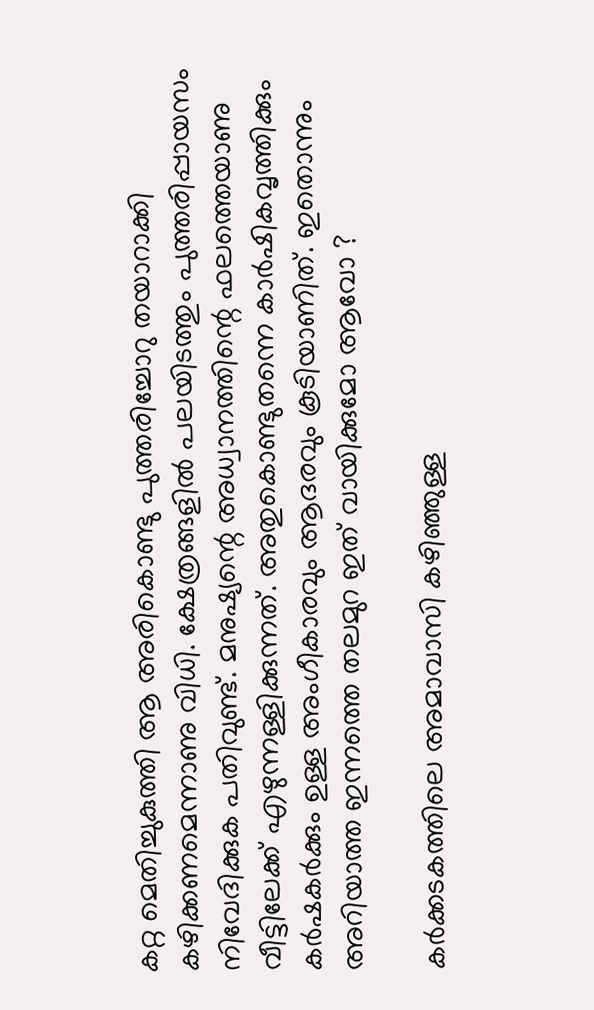കറ്റ മെതിച്ചുകുത്തി ആ അരികൊണ്ടു പുത്തരിച്ചോറു തയാറാക്കി കഴിക്കണമെന്നാണു വിധി. ക്ഷേത്രങ്ങളിൽ പലയിടത്തും പുത്തരിപ്പായസം നിവേദിക്കുക പതിവുണ്ട്. മനുഷ്യന്റെ അധ്വാനത്തിന്റെ ഫലത്തെയാണു വീട്ടിലേക്ക് എഴുന്നള്ളിക്കുന്നത്. അതുകൊണ്ടുതന്നെ കാർഷികവൃത്തിക്കും കർഷകർക്കും ഉള്ള അംഗീകാരവും ആദരവും കൂടിയാണിത്. ഇതൊന്നും അറിയാത്ത ഇന്നത്തെ തലമുറ ഇത് വായിക്കുമോ ആവോ ?

കർക്കടകത്തിലെ അമാവാസി കഴിഞ്ഞുള്ള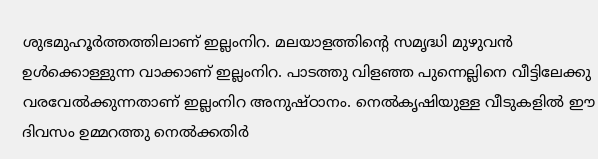ശുഭമുഹൂർത്തത്തിലാണ് ഇല്ലംനിറ. മലയാളത്തിന്റെ സമൃദ്ധി മുഴുവൻ ഉൾക്കൊള്ളുന്ന വാക്കാണ് ഇല്ലംനിറ. പാടത്തു വിളഞ്ഞ പുന്നെല്ലിനെ വീട്ടിലേക്കു വരവേൽക്കുന്നതാണ് ഇല്ലംനിറ അനുഷ്ഠാനം. നെൽകൃഷിയുള്ള വീടുകളിൽ ഈ ദിവസം ഉമ്മറത്തു നെൽക്കതിർ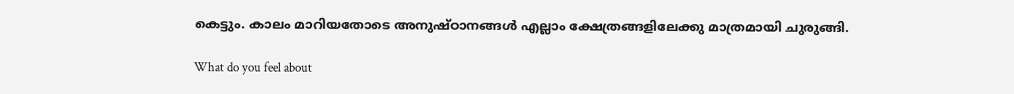കെട്ടും. കാലം മാറിയതോടെ അനുഷ്ഠാനങ്ങൾ എല്ലാം ക്ഷേത്രങ്ങളിലേക്കു മാത്രമായി ചുരുങ്ങി.

What do you feel about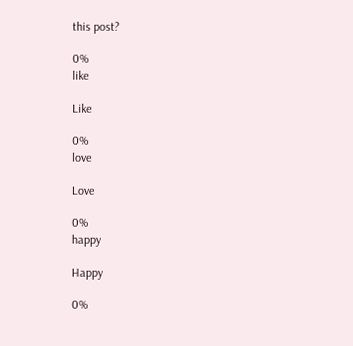this post?

0%
like

Like

0%
love

Love

0%
happy

Happy

0%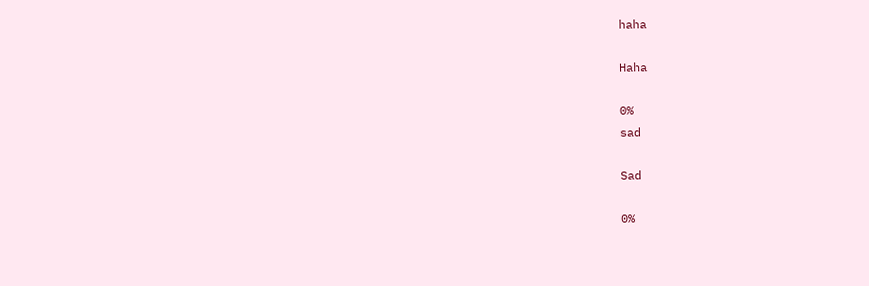haha

Haha

0%
sad

Sad

0%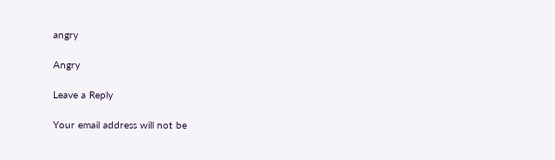angry

Angry

Leave a Reply

Your email address will not be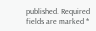published. Required fields are marked *